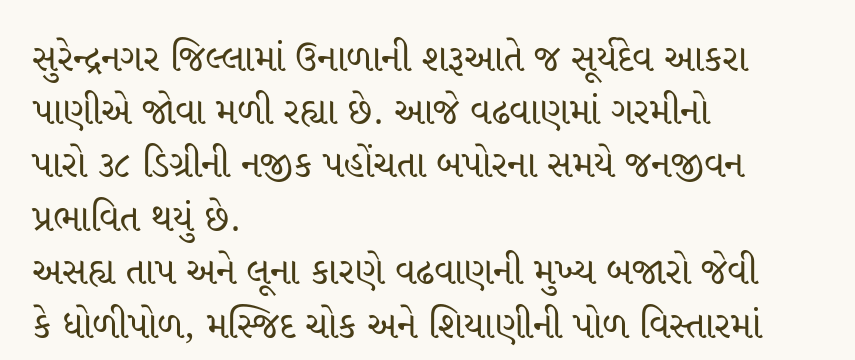સુરેન્દ્રનગર જિલ્લામાં ઉનાળાની શરૂઆતે જ સૂર્યદેવ આકરા પાણીએ જોવા મળી રહ્યા છે. આજે વઢવાણમાં ગરમીનો પારો ૩૮ ડિગ્રીની નજીક પહોંચતા બપોરના સમયે જનજીવન પ્રભાવિત થયું છે.
અસહ્ય તાપ અને લૂના કારણે વઢવાણની મુખ્ય બજારો જેવી કે ધોળીપોળ, મસ્જિદ ચોક અને શિયાણીની પોળ વિસ્તારમાં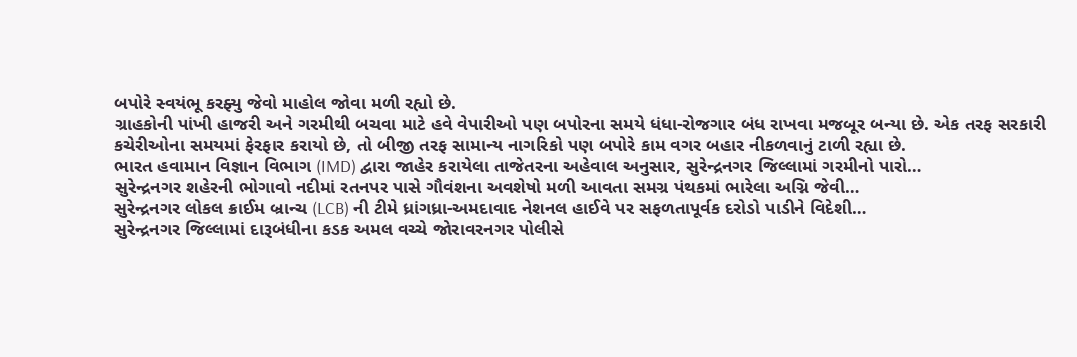બપોરે સ્વયંભૂ કરફ્યુ જેવો માહોલ જોવા મળી રહ્યો છે.
ગ્રાહકોની પાંખી હાજરી અને ગરમીથી બચવા માટે હવે વેપારીઓ પણ બપોરના સમયે ધંધા-રોજગાર બંધ રાખવા મજબૂર બન્યા છે. એક તરફ સરકારી કચેરીઓના સમયમાં ફેરફાર કરાયો છે, તો બીજી તરફ સામાન્ય નાગરિકો પણ બપોરે કામ વગર બહાર નીકળવાનું ટાળી રહ્યા છે.
ભારત હવામાન વિજ્ઞાન વિભાગ (IMD) દ્વારા જાહેર કરાયેલા તાજેતરના અહેવાલ અનુસાર, સુરેન્દ્રનગર જિલ્લામાં ગરમીનો પારો…
સુરેન્દ્રનગર શહેરની ભોગાવો નદીમાં રતનપર પાસે ગૌવંશના અવશેષો મળી આવતા સમગ્ર પંથકમાં ભારેલા અગ્નિ જેવી…
સુરેન્દ્રનગર લોકલ ક્રાઈમ બ્રાન્ચ (LCB) ની ટીમે ધ્રાંગધ્રા-અમદાવાદ નેશનલ હાઈવે પર સફળતાપૂર્વક દરોડો પાડીને વિદેશી…
સુરેન્દ્રનગર જિલ્લામાં દારૂબંધીના કડક અમલ વચ્ચે જોરાવરનગર પોલીસે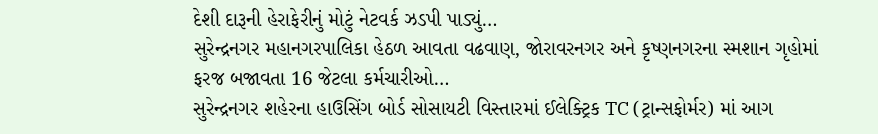દેશી દારૂની હેરાફેરીનું મોટું નેટવર્ક ઝડપી પાડ્યું…
સુરેન્દ્રનગર મહાનગરપાલિકા હેઠળ આવતા વઢવાણ, જોરાવરનગર અને કૃષ્ણનગરના સ્મશાન ગૃહોમાં ફરજ બજાવતા 16 જેટલા કર્મચારીઓ…
સુરેન્દ્રનગર શહેરના હાઉસિંગ બોર્ડ સોસાયટી વિસ્તારમાં ઈલેક્ટ્રિક TC (ટ્રાન્સફોર્મર) માં આગ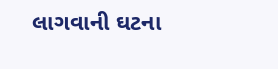લાગવાની ઘટના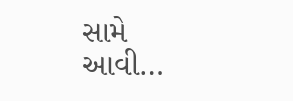સામે આવી…